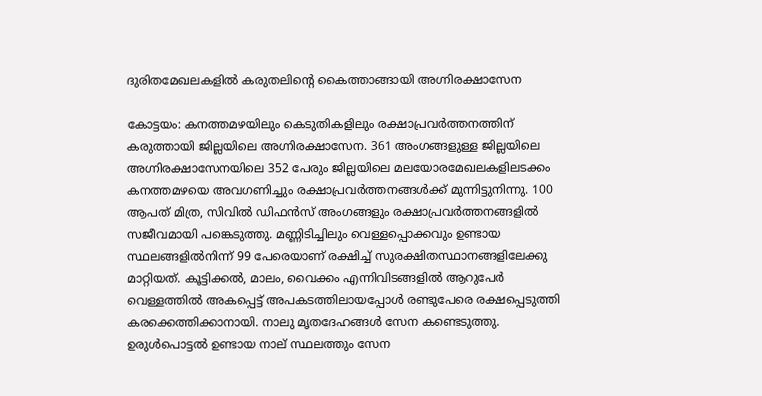ദുരിതമേഖലകളിൽ കരുതലിന്‍റെ കൈത്താങ്ങായി അഗ്നിരക്ഷാസേന

കോട്ടയം: കനത്തമഴയിലും കെടുതികളിലും രക്ഷാപ്രവർത്തനത്തിന് കരുത്തായി ജില്ലയിലെ അഗ്നിരക്ഷാസേന. 361 അംഗങ്ങളുള്ള ജില്ലയിലെ അഗ്നിരക്ഷാസേനയിലെ 352 പേരും ജില്ലയിലെ മലയോരമേഖലകളിലടക്കം കനത്തമഴയെ അവഗണിച്ചും രക്ഷാപ്രവർത്തനങ്ങൾക്ക് മുന്നിട്ടുനിന്നു. 100 ആപത് മിത്ര, സിവിൽ ഡിഫൻസ് അംഗങ്ങളും രക്ഷാപ്രവർത്തനങ്ങളിൽ സജീവമായി പങ്കെടുത്തു. മണ്ണിടിച്ചിലും വെള്ളപ്പൊക്കവും ഉണ്ടായ സ്ഥലങ്ങളിൽനിന്ന് 99 പേരെയാണ് രക്ഷിച്ച് സുരക്ഷിതസ്ഥാനങ്ങളിലേക്കു മാറ്റിയത്. കൂട്ടിക്കൽ, മാലം, വൈക്കം എന്നിവിടങ്ങളിൽ ആറുപേർ വെള്ളത്തിൽ അകപ്പെട്ട് അപകടത്തിലായപ്പോൾ രണ്ടുപേരെ രക്ഷപ്പെടുത്തി കരക്കെത്തിക്കാനായി. നാലു മൃതദേഹങ്ങൾ സേന കണ്ടെടുത്തു. ഉരുൾപൊട്ടൽ ഉണ്ടായ നാല് സ്ഥലത്തും സേന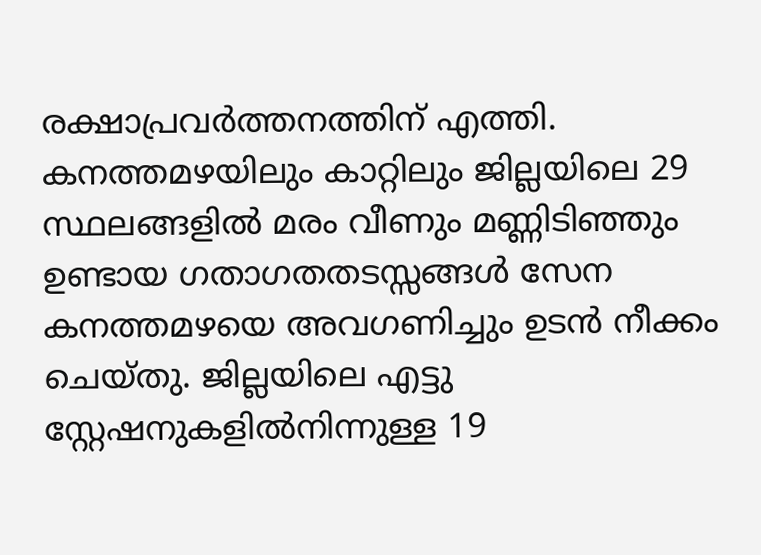രക്ഷാപ്രവർത്തനത്തിന് എത്തി. കനത്തമഴയിലും കാറ്റിലും ജില്ലയിലെ 29 സ്ഥലങ്ങളിൽ മരം വീണും മണ്ണിടിഞ്ഞും ഉണ്ടായ ഗതാഗതതടസ്സങ്ങൾ സേന കനത്തമഴയെ അവഗണിച്ചും ഉടൻ നീക്കം ചെയ്തു. ജില്ലയിലെ എട്ടു സ്റ്റേഷനുകളിൽനിന്നുള്ള 19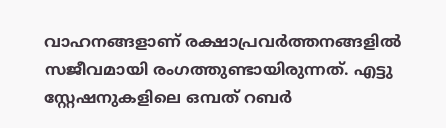വാഹനങ്ങളാണ് രക്ഷാപ്രവർത്തനങ്ങളിൽ സജീവമായി രംഗത്തുണ്ടായിരുന്നത്. എട്ടു സ്റ്റേഷനുകളിലെ ഒമ്പത് റബർ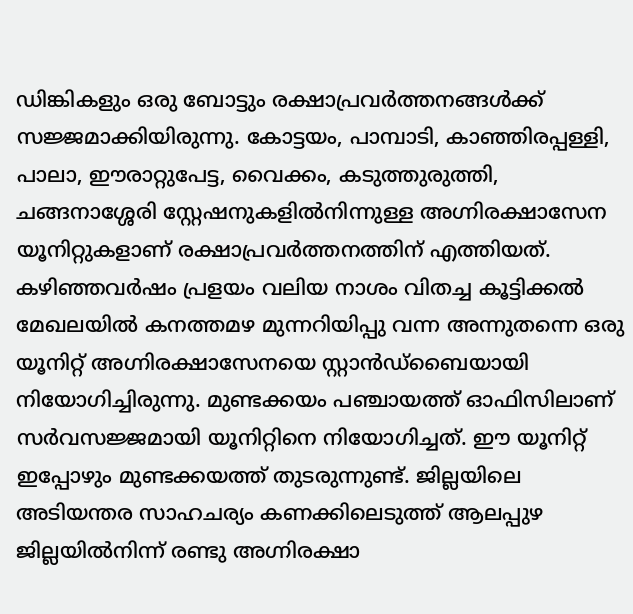ഡിങ്കികളും ഒരു ബോട്ടും രക്ഷാപ്രവർത്തനങ്ങൾക്ക് സജ്ജമാക്കിയിരുന്നു. കോട്ടയം, പാമ്പാടി, കാഞ്ഞിരപ്പള്ളി, പാലാ, ഈരാറ്റുപേട്ട, വൈക്കം, കടുത്തുരുത്തി, ചങ്ങനാശ്ശേരി സ്റ്റേഷനുകളിൽനിന്നുള്ള അഗ്നിരക്ഷാസേന യൂനിറ്റുകളാണ് രക്ഷാപ്രവർത്തനത്തിന് എത്തിയത്. കഴിഞ്ഞവർഷം പ്രളയം വലിയ നാശം വിതച്ച കൂട്ടിക്കൽ മേഖലയിൽ കനത്തമഴ മുന്നറിയിപ്പു വന്ന അന്നുതന്നെ ഒരു യൂനിറ്റ് അഗ്നിരക്ഷാസേനയെ സ്റ്റാൻഡ്‌ബൈയായി നിയോഗിച്ചിരുന്നു. മുണ്ടക്കയം പഞ്ചായത്ത് ഓഫിസിലാണ് സർവസജ്ജമായി യൂനിറ്റിനെ നിയോഗിച്ചത്. ഈ യൂനിറ്റ് ഇപ്പോഴും മുണ്ടക്കയത്ത് തുടരുന്നുണ്ട്. ജില്ലയിലെ അടിയന്തര സാഹചര്യം കണക്കിലെടുത്ത് ആലപ്പുഴ ജില്ലയിൽനിന്ന് രണ്ടു അഗ്നിരക്ഷാ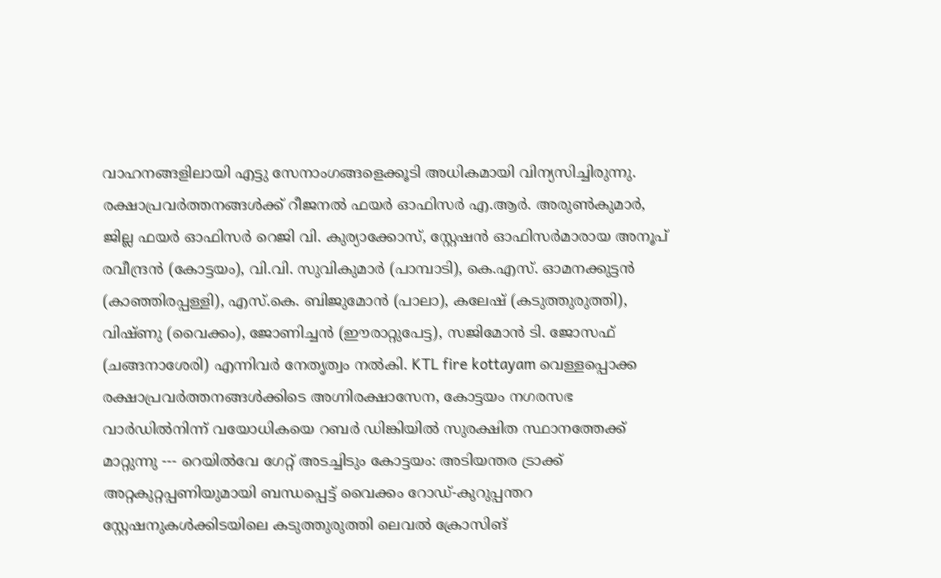വാഹനങ്ങളിലായി എട്ടു സേനാംഗങ്ങളെക്കൂടി അധികമായി വിന്യസിച്ചിരുന്നു. രക്ഷാപ്രവർത്തനങ്ങൾക്ക് റീജനൽ ഫയർ ഓഫിസർ എ.ആർ. അരുൺകുമാർ, ജില്ല ഫയർ ഓഫിസർ റെജി വി. കുര്യാക്കോസ്, സ്റ്റേഷൻ ഓഫിസർമാരായ അനൂപ് രവീന്ദ്രൻ (കോട്ടയം), വി.വി. സുവികുമാർ (പാമ്പാടി), കെ.എസ്. ഓമനക്കുട്ടൻ (കാഞ്ഞിരപ്പള്ളി), എസ്.കെ. ബിജുമോൻ (പാലാ), കലേഷ് (കടുത്തുരുത്തി), വിഷ്ണു (വൈക്കം), ജോണിച്ചൻ (ഈരാറ്റുപേട്ട), സജിമോൻ ടി. ജോസഫ് (ചങ്ങനാശേരി) എന്നിവർ നേതൃത്വം നൽകി. KTL fire kottayam വെള്ളപ്പൊക്ക രക്ഷാപ്രവർത്തനങ്ങൾക്കിടെ അഗ്നിരക്ഷാസേന, കോട്ടയം നഗരസഭ വാർഡിൽനിന്ന് വയോധികയെ റബർ ഡിങ്കിയിൽ സുരക്ഷിത സ്ഥാനത്തേക്ക് മാറ്റുന്നു --- റെയിൽവേ ഗേറ്റ് അടച്ചിടും കോട്ടയം: അടിയന്തര ട്രാക്ക് അറ്റകുറ്റപ്പണിയുമായി ബന്ധപ്പെട്ട് വൈക്കം റോഡ്-കുറുപ്പന്തറ സ്റ്റേഷനുകൾക്കിടയിലെ കടുത്തുരുത്തി ലെവൽ ക്രോസിങ്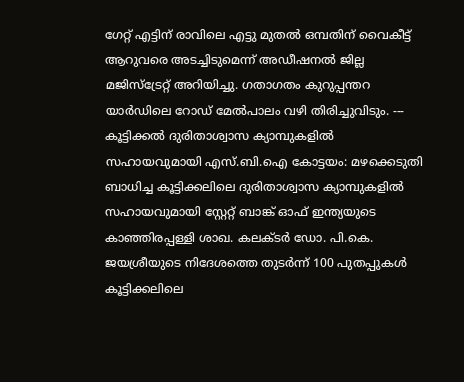ഗേറ്റ് എട്ടിന് രാവിലെ എട്ടു മുതൽ ഒമ്പതിന് വൈകീട്ട് ആറുവരെ അടച്ചിടുമെന്ന് അഡീഷനൽ ജില്ല മജിസ്ട്രേറ്റ് അറിയിച്ചു. ഗതാഗതം കുറുപ്പന്തറ യാർഡിലെ റോഡ് മേൽപാലം വഴി തിരിച്ചുവിടും. --- കൂട്ടിക്കൽ ദുരിതാശ്വാസ ക്യാമ്പുകളിൽ സഹായവുമായി എസ്.ബി.ഐ കോട്ടയം: മഴക്കെടുതി ബാധിച്ച കൂട്ടിക്കലിലെ ദുരിതാശ്വാസ ക്യാമ്പുകളിൽ സഹായവുമായി സ്റ്റേറ്റ് ബാങ്ക് ഓഫ് ഇന്ത്യയുടെ കാഞ്ഞിരപ്പള്ളി ശാഖ. കലക്ടർ ഡോ. പി.കെ. ജയശ്രീയുടെ നിദേശത്തെ തുടർന്ന് 100 പുതപ്പുകൾ കൂട്ടിക്കലിലെ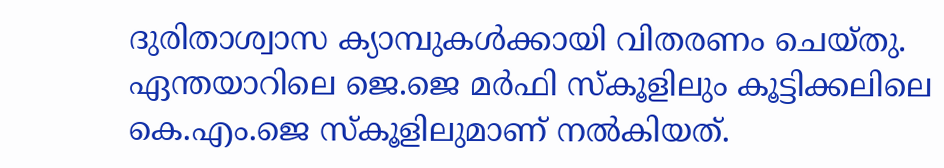ദുരിതാശ്വാസ ക്യാമ്പുകൾക്കായി വിതരണം ചെയ്തു. ഏന്തയാറിലെ ജെ.ജെ മർഫി സ്‌കൂളിലും കൂട്ടിക്കലിലെ കെ.എം.ജെ സ്‌കൂളിലുമാണ് നൽകിയത്.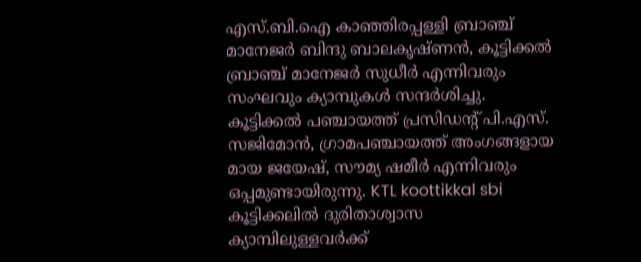എസ്.ബി.ഐ കാഞ്ഞിരപ്പള്ളി ബ്രാഞ്ച് മാനേജർ ബിന്ദു ബാലകൃഷ്ണൻ, കൂട്ടിക്കൽ ബ്രാഞ്ച് മാനേജർ സുധീർ എന്നിവരും സംഘവും ക്യാമ്പുകൾ സന്ദർശിച്ചു. കൂട്ടിക്കൽ പഞ്ചായത്ത് പ്രസിഡന്‍റ് പി.എസ്. സജിമോൻ, ഗ്രാമപഞ്ചായത്ത് അംഗങ്ങളായ മായ ജയേഷ്, സൗമ്യ ഷമീർ എന്നിവരും ഒപ്പമുണ്ടായിരുന്നു. KTL koottikkal sbi കൂട്ടിക്കലിൽ ദുരിതാശ്വാസ ക്യാമ്പിലുള്ളവർക്ക്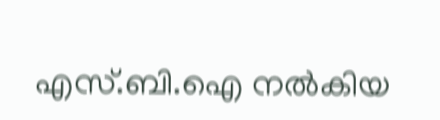എസ്.ബി.ഐ നൽകിയ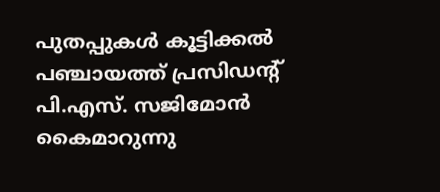പുതപ്പുകൾ കൂട്ടിക്കൽ പഞ്ചായത്ത് പ്രസിഡന്‍റ് പി.എസ്. സജിമോൻ കൈമാറുന്നു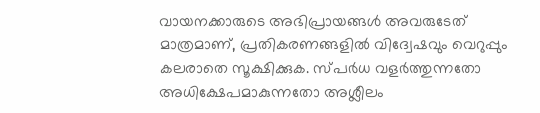വായനക്കാരുടെ അഭിപ്രായങ്ങള്‍ അവരുടേത് മാത്രമാണ്, പ്രതികരണങ്ങളിൽ വിദ്വേഷവും വെറുപ്പും കലരാതെ സൂക്ഷിക്കുക. സ്പർധ വളർത്തുന്നതോ അധിക്ഷേപമാകുന്നതോ അശ്ലീലം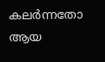കലർന്നതോ ആയ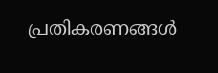പ്രതികരണങ്ങൾ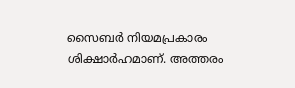സൈബർ നിയമപ്രകാരം ശിക്ഷാർഹമാണ്. അത്തരം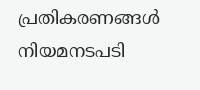പ്രതികരണങ്ങൾ നിയമനടപടി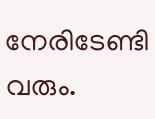നേരിടേണ്ടി വരും.